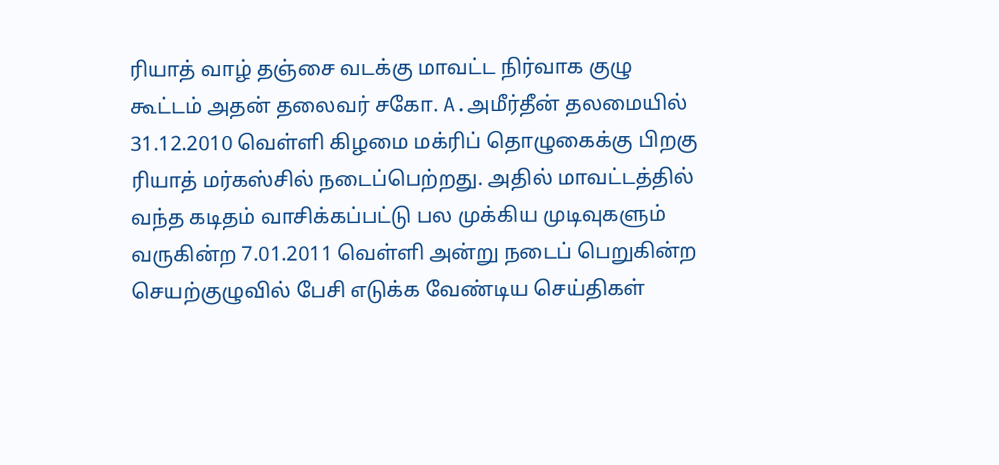ரியாத் வாழ் தஞ்சை வடக்கு மாவட்ட நிர்வாக குழு கூட்டம் அதன் தலைவர் சகோ. A.அமீர்தீன் தலமையில் 31.12.2010 வெள்ளி கிழமை மக்ரிப் தொழுகைக்கு பிறகு ரியாத் மர்கஸ்சில் நடைப்பெற்றது. அதில் மாவட்டத்தில் வந்த கடிதம் வாசிக்கப்பட்டு பல முக்கிய முடிவுகளும் வருகின்ற 7.01.2011 வெள்ளி அன்று நடைப் பெறுகின்ற செயற்குழுவில் பேசி எடுக்க வேண்டிய செய்திகள்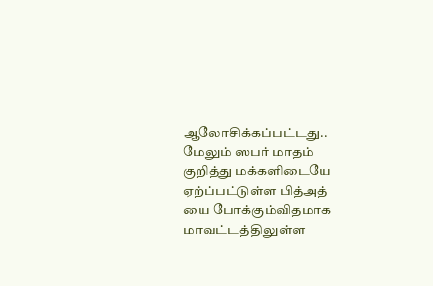ஆலோசிக்கப்பட்டது.. மேலும் ஸபர் மாதம் குறித்து மக்களிடையே ஏற்ப்பட்டுள்ள பித்அத் யை போக்கும்விதமாக மாவட்டத்திலுள்ள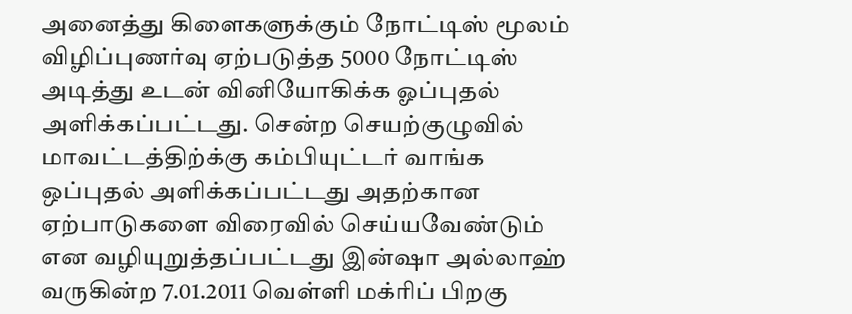அனைத்து கிளைகளுக்கும் நோட்டிஸ் மூலம் விழிப்புணர்வு ஏற்படுத்த 5000 நோட்டிஸ் அடித்து உடன் வினியோகிக்க ஓப்புதல் அளிக்கப்பட்டது. சென்ற செயற்குழுவில் மாவட்டத்திற்க்கு கம்பியுட்டர் வாங்க ஒப்புதல் அளிக்கப்பட்டது அதற்கான ஏற்பாடுகளை விரைவில் செய்யவேண்டும் என வழியுறுத்தப்பட்டது இன்ஷா அல்லாஹ் வருகின்ற 7.01.2011 வெள்ளி மக்ரிப் பிறகு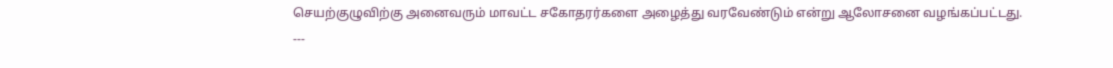செயற்குழுவிற்கு அனைவரும் மாவட்ட சகோதரர்களை அழைத்து வரவேண்டும் என்று ஆலோசனை வழங்கப்பட்டது.
---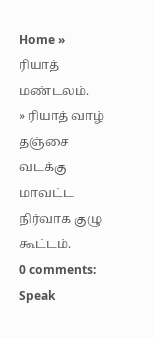Home »
ரியாத் மண்டலம்.
» ரியாத் வாழ் தஞ்சை வடக்கு மாவட்ட நிர்வாக குழு கூட்டம்.
0 comments:
Speak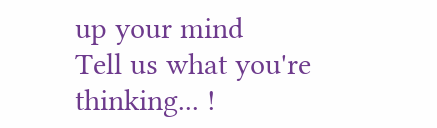up your mind
Tell us what you're thinking... !